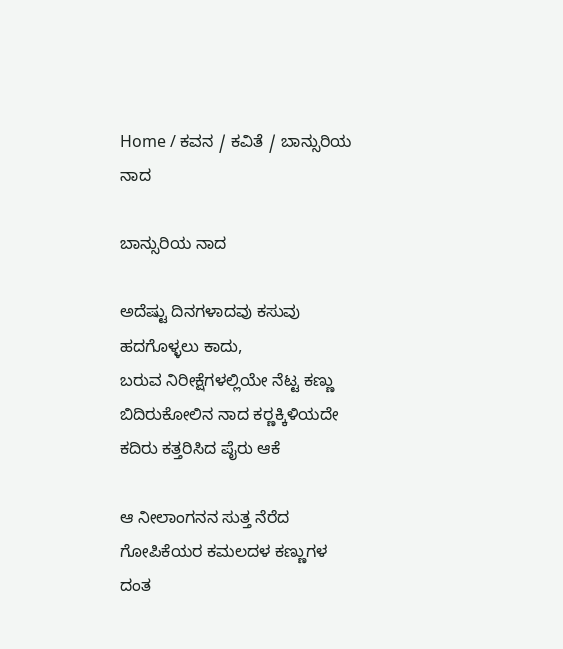Home / ಕವನ / ಕವಿತೆ / ಬಾನ್ಸುರಿಯ ನಾದ

ಬಾನ್ಸುರಿಯ ನಾದ

ಅದೆಷ್ಟು ದಿನಗಳಾದವು ಕಸುವು
ಹದಗೊಳ್ಳಲು ಕಾದು,
ಬರುವ ನಿರೀಕ್ಷೆಗಳಲ್ಲಿಯೇ ನೆಟ್ಟ ಕಣ್ಣು
ಬಿದಿರುಕೋಲಿನ ನಾದ ಕರ್‍ಣಕ್ಕಿಳಿಯದೇ
ಕದಿರು ಕತ್ತರಿಸಿದ ಪೈರು ಆಕೆ

ಆ ನೀಲಾಂಗನನ ಸುತ್ತ ನೆರೆದ
ಗೋಪಿಕೆಯರ ಕಮಲದಳ ಕಣ್ಣುಗಳ
ದಂತ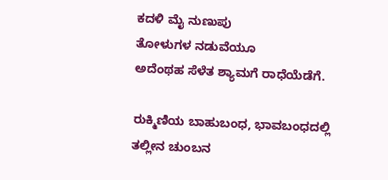ಕದಳಿ ಮೈ ನುಣುಪು
ತೋಳುಗಳ ನಡುವೆಯೂ
ಅದೆಂಥಹ ಸೆಳೆತ ಶ್ಯಾಮಗೆ ರಾಧೆಯೆಡೆಗೆ.

ರುಕ್ಮಿಣಿಯ ಬಾಹುಬಂಧ, ಭಾವಬಂಧದಲ್ಲಿ
ತಲ್ಲೀನ ಚುಂಬನ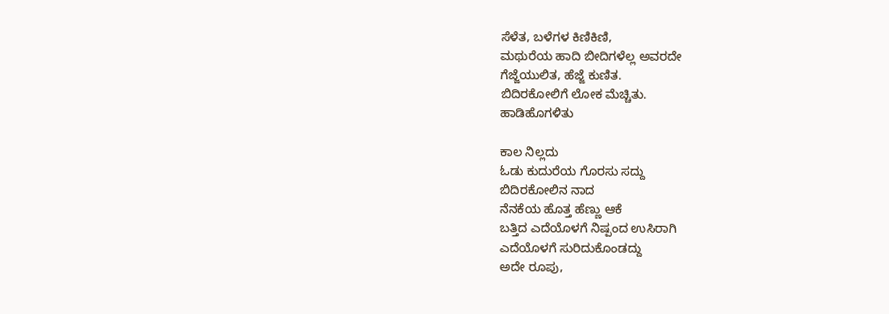ಸೆಳೆತ, ಬಳೆಗಳ ಕಿಣಿಕಿಣಿ,
ಮಥುರೆಯ ಹಾದಿ ಬೀದಿಗಳೆಲ್ಲ ಅವರದೇ
ಗೆಜ್ಜೆಯುಲಿತ, ಹೆಜ್ಜೆ ಕುಣಿತ.
ಬಿದಿರಕೋಲಿಗೆ ಲೋಕ ಮೆಚ್ಚಿತು.
ಹಾಡಿಹೊಗಳಿತು

ಕಾಲ ನಿಲ್ಲದು
ಓಡು ಕುದುರೆಯ ಗೊರಸು ಸದ್ದು
ಬಿದಿರಕೋಲಿನ ನಾದ
ನೆನಕೆಯ ಹೊತ್ತ ಹೆಣ್ಣು ಆಕೆ
ಬತ್ತಿದ ಎದೆಯೊಳಗೆ ನಿಷ್ಪಂದ ಉಸಿರಾಗಿ
ಎದೆಯೊಳಗೆ ಸುರಿದುಕೊಂಡದ್ದು
ಅದೇ ರೂಪು,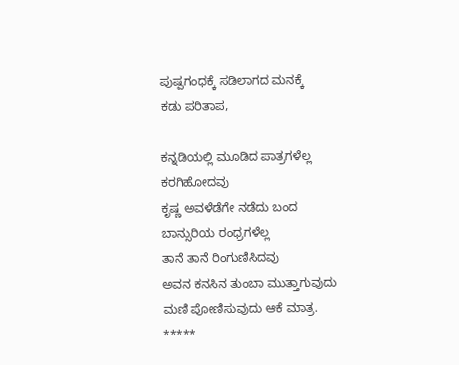ಪುಷ್ಪಗಂಧಕ್ಕೆ ಸಡಿಲಾಗದ ಮನಕ್ಕೆ
ಕಡು ಪರಿತಾಪ,

ಕನ್ನಡಿಯಲ್ಲಿ ಮೂಡಿದ ಪಾತ್ರಗಳೆಲ್ಲ
ಕರಗಿಹೋದವು
ಕೃಷ್ಣ ಅವಳೆಡೆಗೇ ನಡೆದು ಬಂದ
ಬಾನ್ಸುರಿಯ ರಂಧ್ರಗಳೆಲ್ಲ
ತಾನೆ ತಾನೆ ರಿಂಗುಣಿಸಿದವು
ಅವನ ಕನಸಿನ ತುಂಬಾ ಮುತ್ತಾಗುವುದು
ಮಣಿ ಪೋಣಿಸುವುದು ಆಕೆ ಮಾತ್ರ.
*****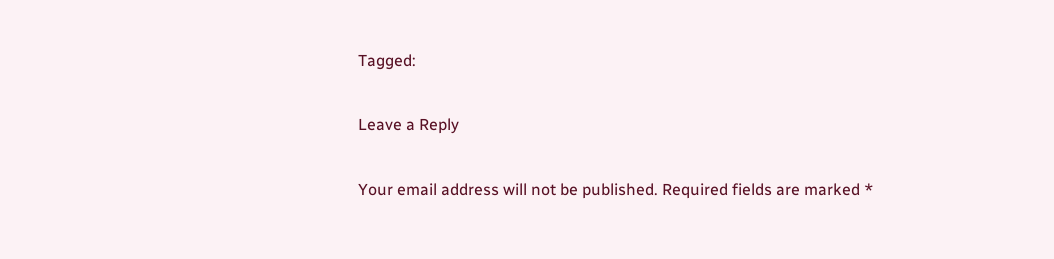Tagged:

Leave a Reply

Your email address will not be published. Required fields are marked *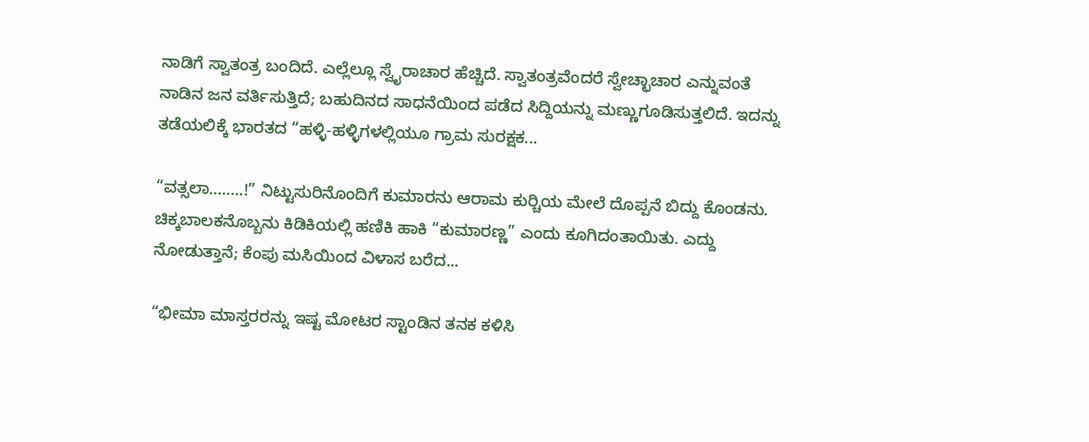ನಾಡಿಗೆ ಸ್ವಾತಂತ್ರ ಬಂದಿದೆ. ಎಲ್ಲೆಲ್ಲೂ ಸ್ವೈರಾಚಾರ ಹೆಚ್ಚಿದೆ. ಸ್ವಾತಂತ್ರವೆಂದರೆ ಸ್ವೇಚ್ಛಾಚಾರ ಎನ್ನುವಂತೆ ನಾಡಿನ ಜನ ವರ್ತಿಸುತ್ತಿದೆ; ಬಹುದಿನದ ಸಾಧನೆಯಿಂದ ಪಡೆದ ಸಿದ್ದಿಯನ್ನು ಮಣ್ಣುಗೂಡಿಸುತ್ತಲಿದೆ. ಇದನ್ನು ತಡೆಯಲಿಕ್ಕೆ ಭಾರತದ “ಹಳ್ಳಿ-ಹಳ್ಳಿಗಳಲ್ಲಿಯೂ ಗ್ರಾಮ ಸುರಕ್ಷಕ...

“ವತ್ಸಲಾ……..!” ನಿಟ್ಟುಸುರಿನೊಂದಿಗೆ ಕುಮಾರನು ಆರಾಮ ಕುರ್‍ಚಿಯ ಮೇಲೆ ದೊಪ್ಪನೆ ಬಿದ್ದು ಕೊಂಡನು. ಚಿಕ್ಕಬಾಲಕನೊಬ್ಬನು ಕಿಡಿಕಿಯಲ್ಲಿ ಹಣಿಕಿ ಹಾಕಿ “ಕುಮಾರಣ್ಣ” ಎಂದು ಕೂಗಿದಂತಾಯಿತು. ಎದ್ದು ನೋಡುತ್ತಾನೆ; ಕೆಂಪು ಮಸಿಯಿಂದ ವಿಳಾಸ ಬರೆದ...

“ಭೀಮಾ ಮಾಸ್ತರರನ್ನು ಇಷ್ಟ ಮೋಟರ ಸ್ಟಾಂಡಿನ ತನಕ ಕಳಿಸಿ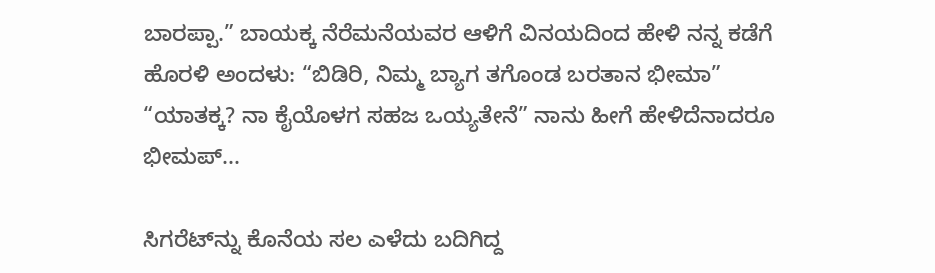ಬಾರಪ್ಪಾ.” ಬಾಯಕ್ಕ ನೆರೆಮನೆಯವರ ಆಳಿಗೆ ವಿನಯದಿಂದ ಹೇಳಿ ನನ್ನ ಕಡೆಗೆ ಹೊರಳಿ ಅಂದಳು: “ಬಿಡಿರಿ, ನಿಮ್ಮ ಬ್ಯಾಗ ತಗೊಂಡ ಬರತಾನ ಭೀಮಾ” “ಯಾತಕ್ಕ? ನಾ ಕೈಯೊಳಗ ಸಹಜ ಒಯ್ಯತೇನೆ” ನಾನು ಹೀಗೆ ಹೇಳಿದೆನಾದರೂ ಭೀಮಪ್...

ಸಿಗರೆಟ್‌ನ್ನು ಕೊನೆಯ ಸಲ ಎಳೆದು ಬದಿಗಿದ್ದ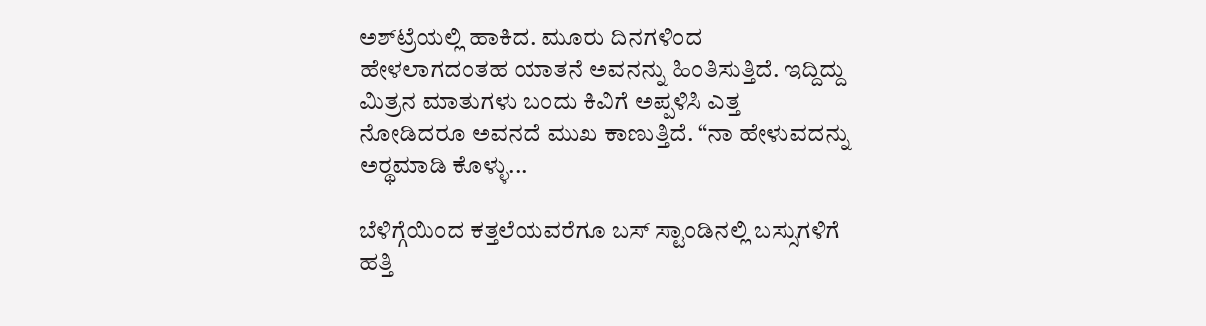ಅಶ್‌ಟ್ರೆಯಲ್ಲಿ ಹಾಕಿದ. ಮೂರು ದಿನಗಳಿಂದ ಹೇಳಲಾಗದಂತಹ ಯಾತನೆ ಅವನನ್ನು ಹಿಂತಿಸುತ್ತಿದೆ. ಇದ್ದಿದ್ದು ಮಿತ್ರನ ಮಾತುಗಳು ಬಂದು ಕಿವಿಗೆ ಅಪ್ಪಳಿಸಿ ಎತ್ತ ನೋಡಿದರೂ ಅವನದೆ ಮುಖ ಕಾಣುತ್ತಿದೆ. “ನಾ ಹೇಳುವದನ್ನು ಅರ್‍ಥಮಾಡಿ ಕೊಳ್ಳು...

ಬೆಳಿಗ್ಗೆಯಿಂದ ಕತ್ತಲೆಯವರೆಗೂ ಬಸ್ ಸ್ಟಾಂಡಿನಲ್ಲಿ ಬಸ್ಸುಗಳಿಗೆ ಹತ್ತಿ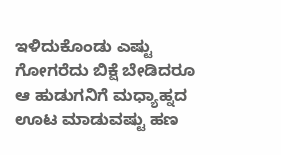ಇಳಿದುಕೊಂಡು ಎಷ್ಟು ಗೋಗರೆದು ಬಿಕ್ಷೆ ಬೇಡಿದರೂ ಆ ಹುಡುಗನಿಗೆ ಮಧ್ಯಾಹ್ನದ ಊಟ ಮಾಡುವಷ್ಟು ಹಣ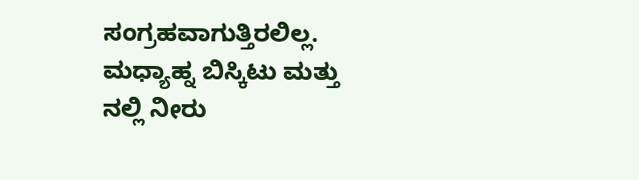ಸಂಗ್ರಹವಾಗುತ್ತಿರಲಿಲ್ಲ. ಮಧ್ಯಾಹ್ನ ಬಿಸ್ಕಿಟು ಮತ್ತು ನಲ್ಲಿ ನೀರು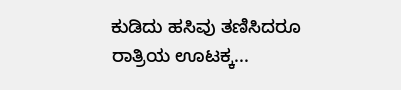ಕುಡಿದು ಹಸಿವು ತಣಿಸಿದರೂ ರಾತ್ರಿಯ ಊಟಕ್ಕ...